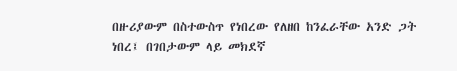በዙሪያውም በስተውስጥ የነበረው የለዘበ ከንፈራቸው አንድ ጋት ነበረ፤ በገበታውም ላይ መክደኛ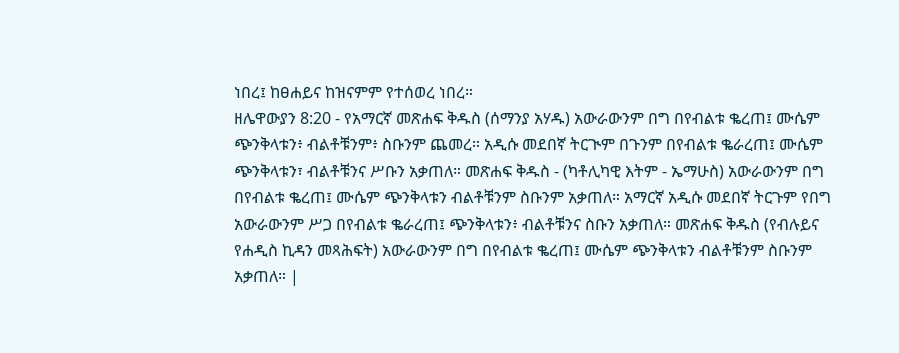ነበረ፤ ከፀሐይና ከዝናምም የተሰወረ ነበረ።
ዘሌዋውያን 8:20 - የአማርኛ መጽሐፍ ቅዱስ (ሰማንያ አሃዱ) አውራውንም በግ በየብልቱ ቈረጠ፤ ሙሴም ጭንቅላቱን፥ ብልቶቹንም፥ ስቡንም ጨመረ። አዲሱ መደበኛ ትርጒም በጉንም በየብልቱ ቈራረጠ፤ ሙሴም ጭንቅላቱን፣ ብልቶቹንና ሥቡን አቃጠለ። መጽሐፍ ቅዱስ - (ካቶሊካዊ እትም - ኤማሁስ) አውራውንም በግ በየብልቱ ቈረጠ፤ ሙሴም ጭንቅላቱን ብልቶቹንም ስቡንም አቃጠለ። አማርኛ አዲሱ መደበኛ ትርጉም የበግ አውራውንም ሥጋ በየብልቱ ቈራረጠ፤ ጭንቅላቱን፥ ብልቶቹንና ስቡን አቃጠለ። መጽሐፍ ቅዱስ (የብሉይና የሐዲስ ኪዳን መጻሕፍት) አውራውንም በግ በየብልቱ ቈረጠ፤ ሙሴም ጭንቅላቱን ብልቶቹንም ስቡንም አቃጠለ። |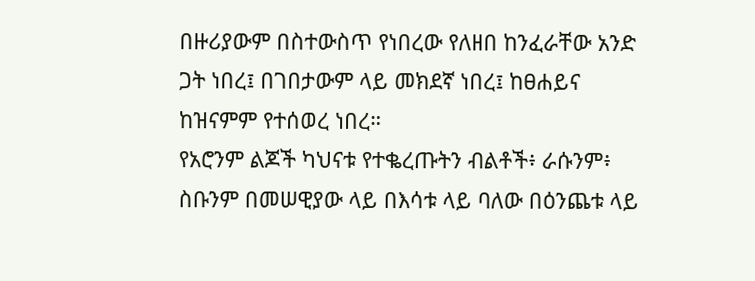በዙሪያውም በስተውስጥ የነበረው የለዘበ ከንፈራቸው አንድ ጋት ነበረ፤ በገበታውም ላይ መክደኛ ነበረ፤ ከፀሐይና ከዝናምም የተሰወረ ነበረ።
የአሮንም ልጆች ካህናቱ የተቈረጡትን ብልቶች፥ ራሱንም፥ ስቡንም በመሠዊያው ላይ በእሳቱ ላይ ባለው በዕንጨቱ ላይ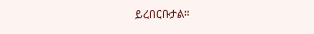ይረበርቡታል።